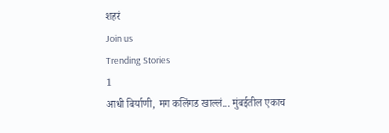शहरं
Join us
Trending Stories
1
आधी बिर्याणी, मग कलिंगड खाल्लं... मुंबईतील एकाच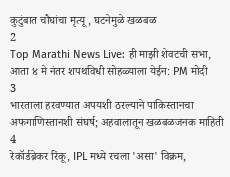कुटुंबात चौघांचा मृत्यू, घटनेमुळे खळबळ
2
Top Marathi News Live: ही माझी शेवटची सभा, आता ४ मे नंतर शपथविधी सोहळ्याला येईन: PM मोदी
3
भारताला हरवण्यात अपयशी ठरल्याने पाकिस्तानचा अफगाणिस्तानशी संघर्ष; अहवालातून खळबळजनक माहिती
4
रेकॉर्डब्रेकर रिंकू, IPL मध्ये रचला 'असा' विक्रम,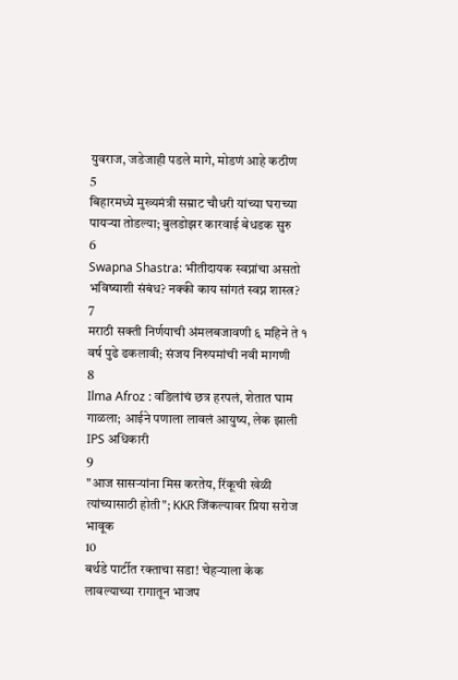युवराज, जडेजाही पडले मागे, मोडणं आहे कठीण
5
बिहारमध्ये मुख्यमंत्री सम्राट चौधरी यांच्या घराच्या पायऱ्या तोडल्या; बुलडोझर कारवाई बेधडक सुरु
6
Swapna Shastra: भीतीदायक स्वप्नांचा असतो भविष्याशी संबंध? नक्की काय सांगतं स्वप्न शास्त्र?
7
मराठी सक्ती निर्णयाची अंमलबजावणी ६ महिने ते १ वर्ष पुढे ढकलावी; संजय निरुपमांची नवी मागणी
8
Ilma Afroz : वडिलांचं छत्र हरपलं, शेतात घाम गाळला; आईने पणाला लावलं आयुष्य, लेक झाली IPS अधिकारी
9
"आज सासऱ्यांना मिस करतेय, रिंकूची खेळी त्यांच्यासाठी होती"; KKR जिंकल्यावर प्रिया सरोज भावूक
10
बर्थडे पार्टीत रक्ताचा सडा! चेहऱ्याला केक लावल्याच्या रागातून भाजप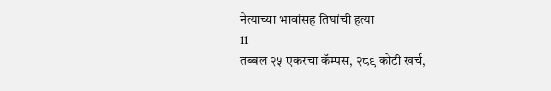नेत्याच्या भावांसह तिघांची हत्या
11
तब्बल २५ एकरचा कॅम्पस, २८९ कोटी खर्च,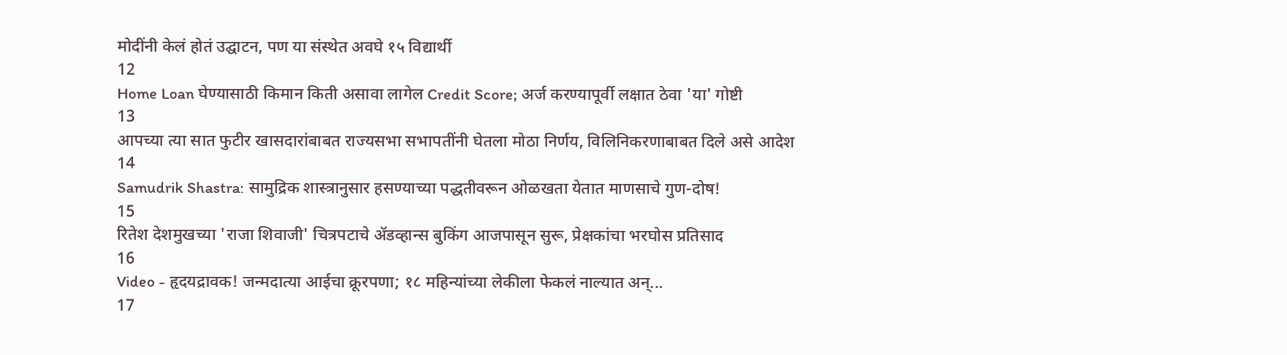मोदींनी केलं होतं उद्घाटन, पण या संस्थेत अवघे १५ विद्यार्थी
12
Home Loan घेण्यासाठी किमान किती असावा लागेल Credit Score; अर्ज करण्यापूर्वी लक्षात ठेवा 'या' गोष्टी
13
आपच्या त्या सात फुटीर खासदारांबाबत राज्यसभा सभापतींनी घेतला मोठा निर्णय, विलिनिकरणाबाबत दिले असे आदेश
14
Samudrik Shastra: सामुद्रिक शास्त्रानुसार हसण्याच्या पद्धतीवरून ओळखता येतात माणसाचे गुण-दोष!
15
रितेश देशमुखच्या 'राजा शिवाजी' चित्रपटाचे ॲडव्हान्स बुकिंग आजपासून सुरू, प्रेक्षकांचा भरघोस प्रतिसाद
16
Video - हृदयद्रावक! जन्मदात्या आईचा क्रूरपणा; १८ महिन्यांच्या लेकीला फेकलं नाल्यात अन्...
17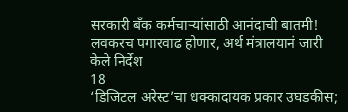सरकारी बँक कर्मचाऱ्यांसाठी आनंदाची बातमी! लवकरच पगारवाढ होणार, अर्थ मंत्रालयानं जारी केले निर्देश
18
‘डिजिटल अरेस्ट’चा धक्कादायक प्रकार उघडकीस;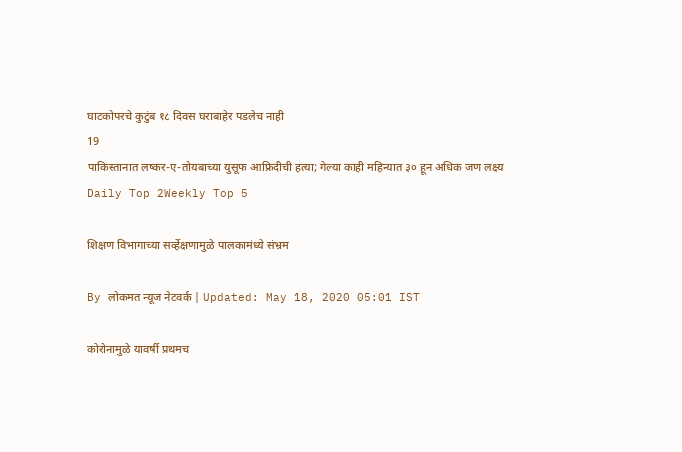घाटकोपरचे कुटुंब १८ दिवस घराबाहेर पडलेच नाही
19
पाकिस्तानात लष्कर-ए-तोयबाच्या युसूफ आफ्रिदीची हत्या; गेल्या काही महिन्यात ३० हून अधिक जण लक्ष्य
Daily Top 2Weekly Top 5

शिक्षण विभागाच्या सर्व्हेक्षणामुळे पालकामंध्ये संभ्रम

By लोकमत न्यूज नेटवर्क | Updated: May 18, 2020 05:01 IST

कोरोनामुळे यावर्षी प्रथमच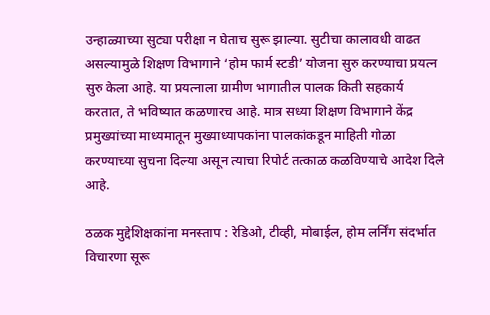उन्हाळ्याच्या सुट्या परीक्षा न घेताच सुरू झाल्या. सुटीचा कालावधी वाढत असल्यामुळे शिक्षण विभागाने ‘होम फार्म स्टडी’ योजना सुरु करण्याचा प्रयत्न सुरु केला आहे. या प्रयत्नाला ग्रामीण भागातील पालक किती सहकार्य करतात, ते भविष्यात कळणारच आहे. मात्र सध्या शिक्षण विभागाने केंद्र प्रमुख्यांच्या माध्यमातून मुख्याध्यापकांना पालकांकडून माहिती गोळा करण्याच्या सुचना दिल्या असून त्याचा रिपोर्ट तत्काळ कळविण्याचे आदेश दिले आहे.

ठळक मुद्देशिक्षकांना मनस्ताप : रेडिओ, टीव्ही, मोबाईल, होम लर्निंग संदर्भात विचारणा सूरू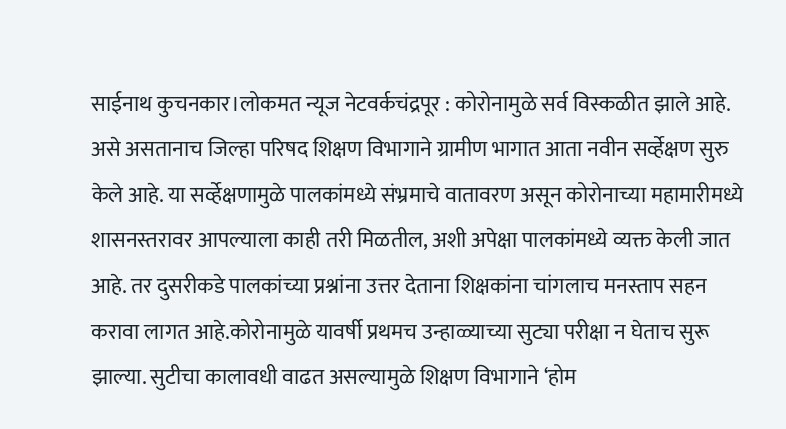साईनाथ कुचनकार।लोकमत न्यूज नेटवर्कचंद्रपूर : कोरोनामुळे सर्व विस्कळीत झाले आहे. असे असतानाच जिल्हा परिषद शिक्षण विभागाने ग्रामीण भागात आता नवीन सर्व्हेक्षण सुरु केले आहे. या सर्व्हेक्षणामुळे पालकांमध्ये संभ्रमाचे वातावरण असून कोरोनाच्या महामारीमध्ये शासनस्तरावर आपल्याला काही तरी मिळतील, अशी अपेक्षा पालकांमध्ये व्यक्त केली जात आहे. तर दुसरीकडे पालकांच्या प्रश्नांना उत्तर देताना शिक्षकांना चांगलाच मनस्ताप सहन करावा लागत आहे.कोरोनामुळे यावर्षी प्रथमच उन्हाळ्याच्या सुट्या परीक्षा न घेताच सुरू झाल्या. सुटीचा कालावधी वाढत असल्यामुळे शिक्षण विभागाने ‘होम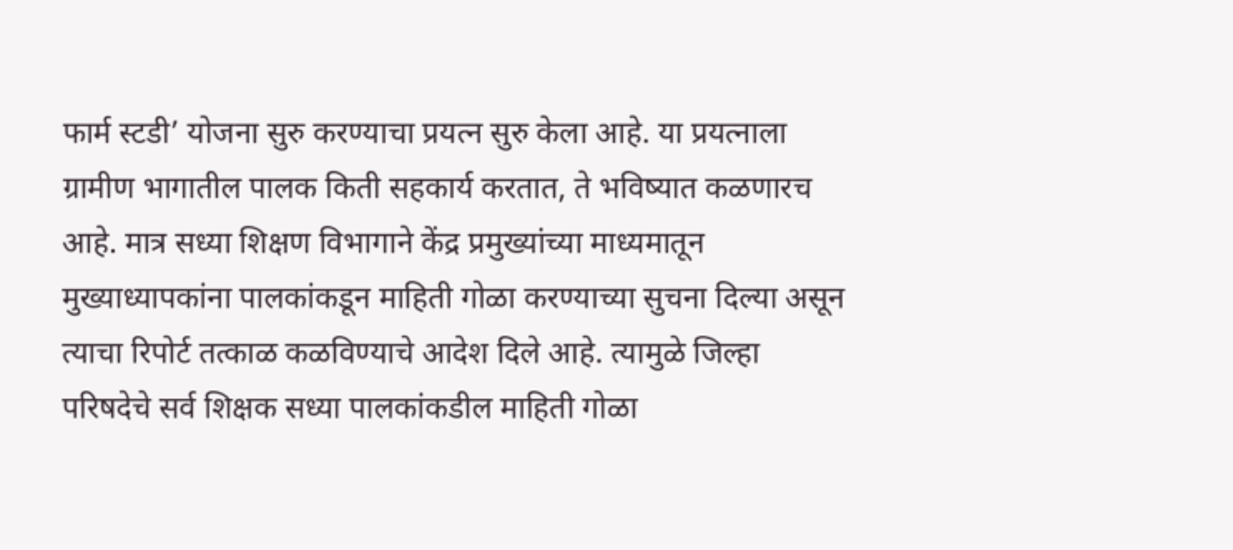फार्म स्टडी’ योजना सुरु करण्याचा प्रयत्न सुरु केला आहे. या प्रयत्नाला ग्रामीण भागातील पालक किती सहकार्य करतात, ते भविष्यात कळणारच आहे. मात्र सध्या शिक्षण विभागाने केंद्र प्रमुख्यांच्या माध्यमातून मुख्याध्यापकांना पालकांकडून माहिती गोळा करण्याच्या सुचना दिल्या असून त्याचा रिपोर्ट तत्काळ कळविण्याचे आदेश दिले आहे. त्यामुळे जिल्हा परिषदेचे सर्व शिक्षक सध्या पालकांकडील माहिती गोळा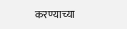करण्याच्या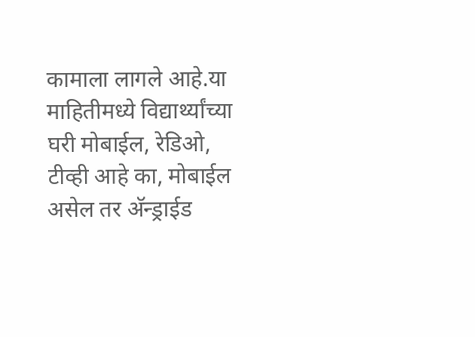कामाला लागले आहे.या माहितीमध्ये विद्यार्थ्यांच्या घरी मोबाईल, रेडिओ, टीव्ही आहे का, मोबाईल असेल तर अ‍ॅन्ड्राईड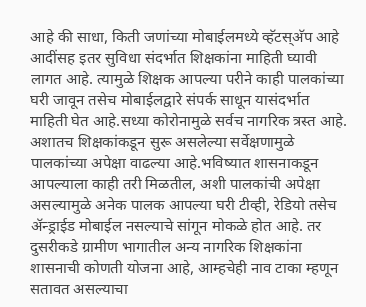आहे की साधा, किती जणांच्या मोबाईलमध्ये व्हॅटस्अ‍ॅप आहे आदींसह इतर सुविधा संदर्भात शिक्षकांना माहिती घ्यावी लागत आहे. त्यामुळे शिक्षक आपल्या परीने काही पालकांच्या घरी जावून तसेच मोबाईलद्वारे संपर्क साधून यासंदर्भात माहिती घेत आहे.सध्या कोरोनामुळे सर्वच नागरिक त्रस्त आहे. अशातच शिक्षकांकडून सुरू असलेल्या सर्वेक्षणामुळे पालकांच्या अपेक्षा वाढल्या आहे.भविष्यात शासनाकडून आपल्याला काही तरी मिळतील, अशी पालकांची अपेक्षा असल्यामुळे अनेक पालक आपल्या घरी टीव्ही, रेडियो तसेच अ‍ॅन्ड्राईड मोबाईल नसल्याचे सांगून मोकळे होत आहे. तर दुसरीकडे ग्रामीण भागातील अन्य नागरिक शिक्षकांना शासनाची कोणती योजना आहे, आम्हचेही नाव टाका म्हणून सतावत असल्याचा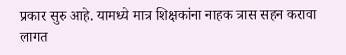प्रकार सुरु आहे. यामध्ये मात्र शिक्षकांना नाहक त्रास सहन करावा लागत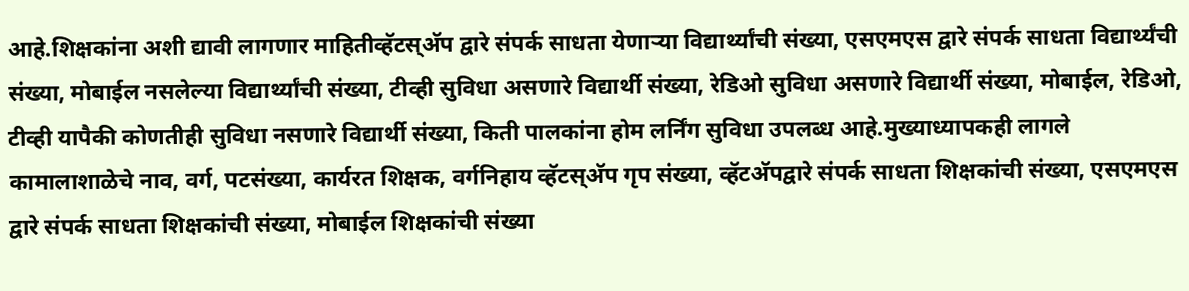आहे.शिक्षकांना अशी द्यावी लागणार माहितीव्हॅटस्अ‍ॅप द्वारे संपर्क साधता येणाऱ्या विद्यार्थ्यांची संख्या, एसएमएस द्वारे संपर्क साधता विद्यार्थ्यंची संख्या, मोबाईल नसलेल्या विद्यार्थ्यांची संख्या, टीव्ही सुविधा असणारे विद्यार्थी संख्या, रेडिओ सुविधा असणारे विद्यार्थी संख्या, मोबाईल, रेडिओ, टीव्ही यापैकी कोणतीही सुविधा नसणारे विद्यार्थी संख्या, किती पालकांना होम लर्निंग सुविधा उपलब्ध आहे.मुख्याध्यापकही लागले कामालाशाळेचे नाव, वर्ग, पटसंख्या, कार्यरत शिक्षक, वर्गनिहाय व्हॅटस्अ‍ॅप गृप संख्या, व्हॅटअ‍ॅपद्वारे संपर्क साधता शिक्षकांची संख्या, एसएमएस द्वारे संपर्क साधता शिक्षकांची संख्या, मोबाईल शिक्षकांची संख्या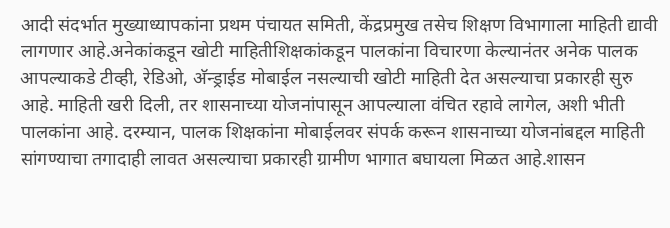आदी संदर्भात मुख्याध्यापकांना प्रथम पंचायत समिती, केंद्रप्रमुख तसेच शिक्षण विभागाला माहिती द्यावी लागणार आहे.अनेकांकडून खोटी माहितीशिक्षकांकडून पालकांना विचारणा केल्यानंतर अनेक पालक आपल्याकडे टीव्ही, रेडिओ, अ‍ॅन्ड्राईड मोबाईल नसल्याची खोटी माहिती देत असल्याचा प्रकारही सुरु आहे. माहिती खरी दिली, तर शासनाच्या योजनांपासून आपल्याला वंचित रहावे लागेल, अशी भीती पालकांना आहे. दरम्यान, पालक शिक्षकांना मोबाईलवर संपर्क करून शासनाच्या योजनांबद्दल माहिती सांगण्याचा तगादाही लावत असल्याचा प्रकारही ग्रामीण भागात बघायला मिळत आहे.शासन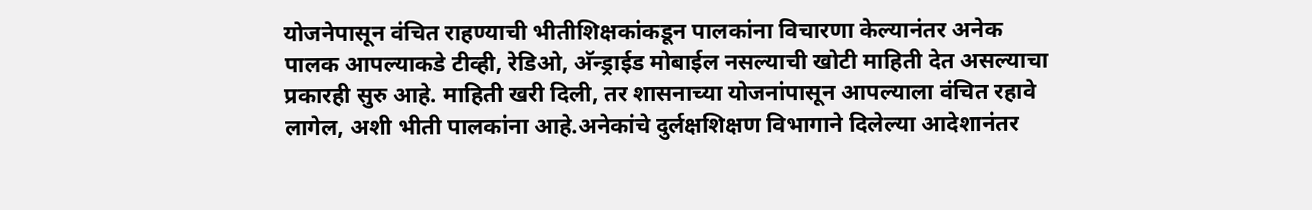योजनेपासून वंचित राहण्याची भीतीशिक्षकांकडून पालकांना विचारणा केल्यानंतर अनेक पालक आपल्याकडे टीव्ही, रेडिओ, अ‍ॅन्ड्राईड मोबाईल नसल्याची खोटी माहिती देत असल्याचा प्रकारही सुरु आहे. माहिती खरी दिली, तर शासनाच्या योजनांपासून आपल्याला वंचित रहावे लागेल, अशी भीती पालकांना आहे.अनेकांचे दुर्लक्षशिक्षण विभागाने दिलेल्या आदेशानंतर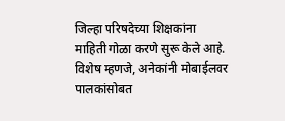जिल्हा परिषदेच्या शिक्षकांना माहिती गोळा करणे सुरू केले आहे. विशेष म्हणजे, अनेकांनी मोबाईलवर पालकांसोबत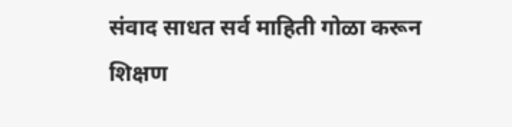संवाद साधत सर्व माहिती गोळा करून शिक्षण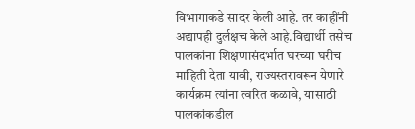विभागाकडे सादर केली आहे. तर काहींनी अद्यापही दुर्लक्षच केले आहे.विद्यार्थी तसेच पालकांना शिक्षणासंदर्भात घरच्या घरीच माहिती देता यावी, राज्यस्तरावरून येणारे कार्यक्रम त्यांना त्वरित कळावे, यासाठी पालकांकडील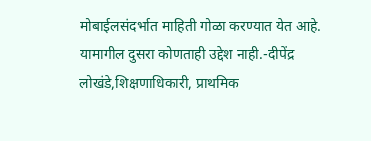मोबाईलसंदर्भात माहिती गोळा करण्यात येत आहे. यामागील दुसरा कोणताही उद्देश नाही.-दीपेंद्र लोखंडे,शिक्षणाधिकारी, प्राथमिक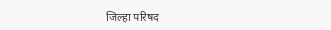जिल्हा परिषद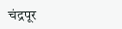चंद्रपूर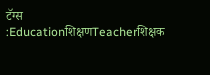टॅग्स :Educationशिक्षणTeacherशिक्षक